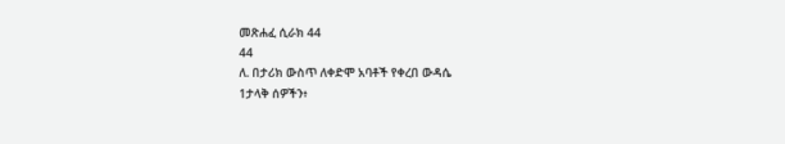መጽሐፈ ሲራክ 44
44
ለ. በታሪክ ውስጥ ለቀድሞ አባቶች የቀረበ ውዳሴ
1ታላቅ ሰዎችን፥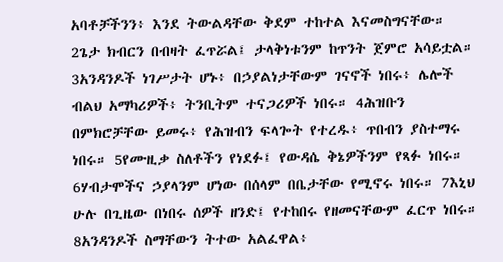አባቶቻችንን፥ እንደ ትውልዳቸው ቅደም ተከተል እናመስግናቸው። 2ጌታ ክብርን በብዛት ፈጥሯል፤ ታላቅነቱንም ከጥንት ጀምሮ አሳይቷል። 3አንዳንዶች ነገሥታት ሆኑ፥ በኃያልነታቸውም ገናኖች ነበሩ፥ ሌሎች ብልህ አማካሪዎች፥ ትንቢትም ተናጋሪዎች ነበሩ። 4ሕዝቡን በምክሮቻቸው ይመሩ፥ የሕዝብን ፍላጐት የተረዱ፥ ጥበብን ያስተማሩ ነበሩ። 5የሙዚቃ ስለቶችን የነደፉ፤ የውዳሴ ቅኔዎችንም የጻፉ ነበሩ። 6ሃብታሞችና ኃያላንም ሆነው በሰላም በቤታቸው የሚኖሩ ነበሩ። 7እኒህ ሁሉ በጊዜው በነበሩ ሰዎች ዘንድ፤ የተከበሩ የዘመናቸውም ፈርጥ ነበሩ። 8አንዳንዶች ስማቸውን ትተው አልፈዋል፥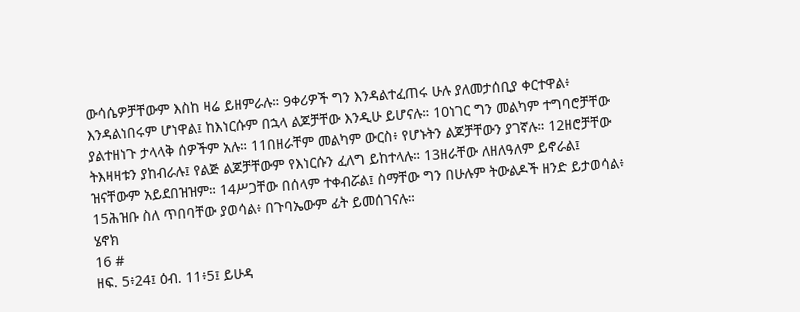ውሳሴዎቻቸውም እስከ ዛሬ ይዘምራሉ። 9ቀሪዎች ግን እንዳልተፈጠሩ ሁሉ ያለመታሰቢያ ቀርተዋል፥ እንዳልነበሩም ሆነዋል፤ ከእነርሱም በኋላ ልጆቻቸው እንዲሁ ይሆናሉ። 10ነገር ግን መልካም ተግባሮቻቸው ያልተዘነጉ ታላላቅ ሰዎችም አሉ። 11በዘራቸም መልካም ውርስ፥ የሆኑትን ልጆቻቸውን ያገኛሉ። 12ዘሮቻቸው ትእዛዛቱን ያከብራሉ፤ የልጅ ልጆቻቸውም የእነርሱን ፈለግ ይከተላሉ። 13ዘራቸው ለዘለዓለም ይኖራል፤ ዝናቸውም አይደበዝዝም። 14ሥጋቸው በሰላም ተቀብሯል፤ ስማቸው ግን በሁሉም ትውልዶች ዘንድ ይታወሳል፥ 15ሕዝቡ ስለ ጥበባቸው ያወሳል፥ በጉባኤውም ፊት ይመሰገናሉ።
ሄኖክ
16 #
ዘፍ. 5፥24፤ ዕብ. 11፥5፤ ይሁዳ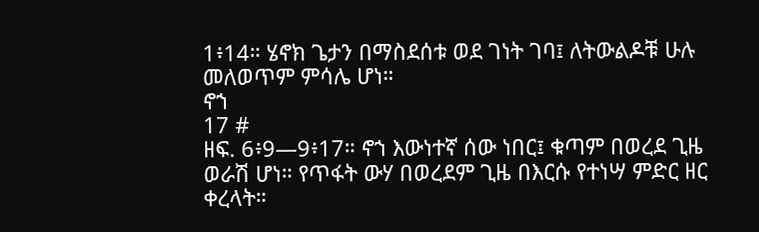1፥14። ሄኖክ ጌታን በማስደሰቱ ወደ ገነት ገባ፤ ለትውልዶቹ ሁሉ መለወጥም ምሳሌ ሆነ።
ኖኀ
17 #
ዘፍ. 6፥9—9፥17። ኖኀ እውነተኛ ሰው ነበር፤ ቁጣም በወረደ ጊዜ ወራሽ ሆነ። የጥፋት ውሃ በወረደም ጊዜ በእርሱ የተነሣ ምድር ዘር ቀረላት።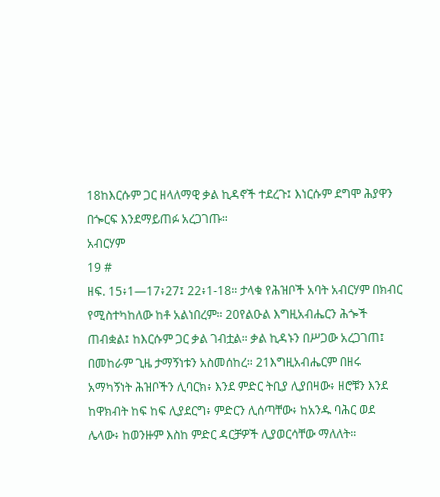18ከእርሱም ጋር ዘላለማዊ ቃል ኪዳኖች ተደረጉ፤ እነርሱም ደግሞ ሕያዋን በጐርፍ እንደማይጠፉ አረጋገጡ።
አብርሃም
19 #
ዘፍ. 15፥1—17፥27፤ 22፥1-18። ታላቁ የሕዝቦች አባት አብርሃም በክብር የሚስተካከለው ከቶ አልነበረም። 20የልዑል እግዚአብሔርን ሕጐች ጠብቋል፤ ከእርሱም ጋር ቃል ገብቷል። ቃል ኪዳኑን በሥጋው አረጋገጠ፤ በመከራም ጊዜ ታማኝነቱን አስመሰከረ። 21እግዚአብሔርም በዘሩ አማካኝነት ሕዝቦችን ሊባርክ፥ እንደ ምድር ትቢያ ሊያበዛው፥ ዘሮቹን እንደ ከዋክብት ከፍ ከፍ ሊያደርግ፥ ምድርን ሊሰጣቸው፥ ከአንዱ ባሕር ወደ ሌላው፥ ከወንዙም እስከ ምድር ዳርቻዎች ሊያወርሳቸው ማለለት።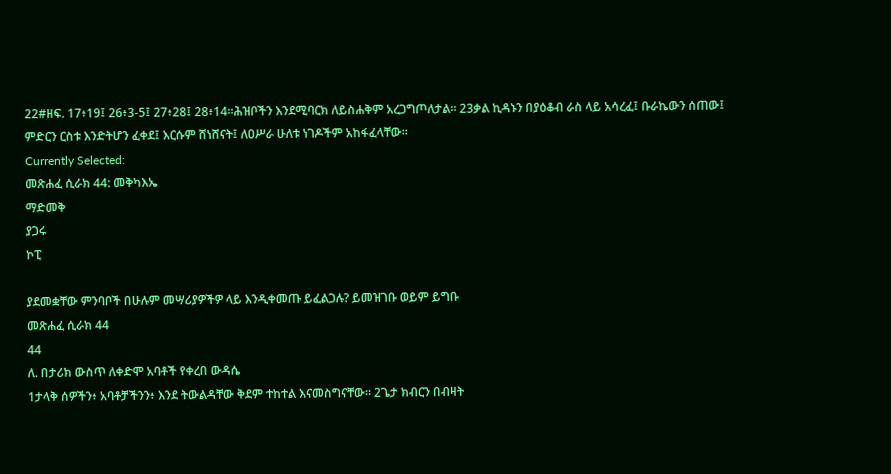22#ዘፍ. 17፥19፤ 26፥3-5፤ 27፥28፤ 28፥14።ሕዝቦችን እንደሚባርክ ለይስሐቅም አረጋግጦለታል። 23ቃል ኪዳኑን በያዕቆብ ራስ ላይ አሳረፈ፤ ቡራኬውን ሰጠው፤ ምድርን ርስቱ እንድትሆን ፈቀደ፤ እርሱም ሸነሸናት፤ ለዐሥራ ሁለቱ ነገዶችም አከፋፈላቸው።
Currently Selected:
መጽሐፈ ሲራክ 44: መቅካእኤ
ማድመቅ
ያጋሩ
ኮፒ

ያደመቋቸው ምንባቦች በሁሉም መሣሪያዎችዎ ላይ እንዲቀመጡ ይፈልጋሉ? ይመዝገቡ ወይም ይግቡ
መጽሐፈ ሲራክ 44
44
ለ. በታሪክ ውስጥ ለቀድሞ አባቶች የቀረበ ውዳሴ
1ታላቅ ሰዎችን፥ አባቶቻችንን፥ እንደ ትውልዳቸው ቅደም ተከተል እናመስግናቸው። 2ጌታ ክብርን በብዛት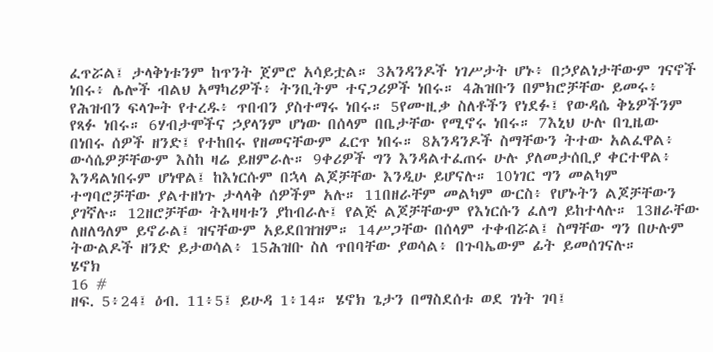ፈጥሯል፤ ታላቅነቱንም ከጥንት ጀምሮ አሳይቷል። 3አንዳንዶች ነገሥታት ሆኑ፥ በኃያልነታቸውም ገናኖች ነበሩ፥ ሌሎች ብልህ አማካሪዎች፥ ትንቢትም ተናጋሪዎች ነበሩ። 4ሕዝቡን በምክሮቻቸው ይመሩ፥ የሕዝብን ፍላጐት የተረዱ፥ ጥበብን ያስተማሩ ነበሩ። 5የሙዚቃ ስለቶችን የነደፉ፤ የውዳሴ ቅኔዎችንም የጻፉ ነበሩ። 6ሃብታሞችና ኃያላንም ሆነው በሰላም በቤታቸው የሚኖሩ ነበሩ። 7እኒህ ሁሉ በጊዜው በነበሩ ሰዎች ዘንድ፤ የተከበሩ የዘመናቸውም ፈርጥ ነበሩ። 8አንዳንዶች ስማቸውን ትተው አልፈዋል፥ ውሳሴዎቻቸውም እስከ ዛሬ ይዘምራሉ። 9ቀሪዎች ግን እንዳልተፈጠሩ ሁሉ ያለመታሰቢያ ቀርተዋል፥ እንዳልነበሩም ሆነዋል፤ ከእነርሱም በኋላ ልጆቻቸው እንዲሁ ይሆናሉ። 10ነገር ግን መልካም ተግባሮቻቸው ያልተዘነጉ ታላላቅ ሰዎችም አሉ። 11በዘራቸም መልካም ውርስ፥ የሆኑትን ልጆቻቸውን ያገኛሉ። 12ዘሮቻቸው ትእዛዛቱን ያከብራሉ፤ የልጅ ልጆቻቸውም የእነርሱን ፈለግ ይከተላሉ። 13ዘራቸው ለዘለዓለም ይኖራል፤ ዝናቸውም አይደበዝዝም። 14ሥጋቸው በሰላም ተቀብሯል፤ ስማቸው ግን በሁሉም ትውልዶች ዘንድ ይታወሳል፥ 15ሕዝቡ ስለ ጥበባቸው ያወሳል፥ በጉባኤውም ፊት ይመሰገናሉ።
ሄኖክ
16 #
ዘፍ. 5፥24፤ ዕብ. 11፥5፤ ይሁዳ 1፥14። ሄኖክ ጌታን በማስደሰቱ ወደ ገነት ገባ፤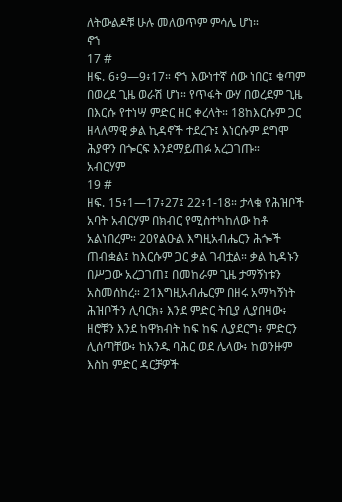ለትውልዶቹ ሁሉ መለወጥም ምሳሌ ሆነ።
ኖኀ
17 #
ዘፍ. 6፥9—9፥17። ኖኀ እውነተኛ ሰው ነበር፤ ቁጣም በወረደ ጊዜ ወራሽ ሆነ። የጥፋት ውሃ በወረደም ጊዜ በእርሱ የተነሣ ምድር ዘር ቀረላት። 18ከእርሱም ጋር ዘላለማዊ ቃል ኪዳኖች ተደረጉ፤ እነርሱም ደግሞ ሕያዋን በጐርፍ እንደማይጠፉ አረጋገጡ።
አብርሃም
19 #
ዘፍ. 15፥1—17፥27፤ 22፥1-18። ታላቁ የሕዝቦች አባት አብርሃም በክብር የሚስተካከለው ከቶ አልነበረም። 20የልዑል እግዚአብሔርን ሕጐች ጠብቋል፤ ከእርሱም ጋር ቃል ገብቷል። ቃል ኪዳኑን በሥጋው አረጋገጠ፤ በመከራም ጊዜ ታማኝነቱን አስመሰከረ። 21እግዚአብሔርም በዘሩ አማካኝነት ሕዝቦችን ሊባርክ፥ እንደ ምድር ትቢያ ሊያበዛው፥ ዘሮቹን እንደ ከዋክብት ከፍ ከፍ ሊያደርግ፥ ምድርን ሊሰጣቸው፥ ከአንዱ ባሕር ወደ ሌላው፥ ከወንዙም እስከ ምድር ዳርቻዎች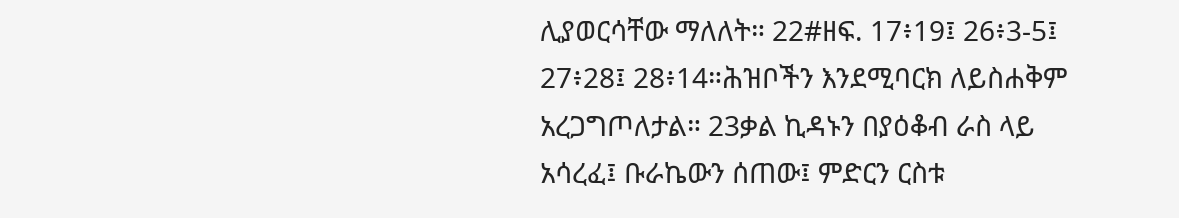ሊያወርሳቸው ማለለት። 22#ዘፍ. 17፥19፤ 26፥3-5፤ 27፥28፤ 28፥14።ሕዝቦችን እንደሚባርክ ለይስሐቅም አረጋግጦለታል። 23ቃል ኪዳኑን በያዕቆብ ራስ ላይ አሳረፈ፤ ቡራኬውን ሰጠው፤ ምድርን ርስቱ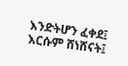እንድትሆን ፈቀደ፤ እርሱም ሸነሸናት፤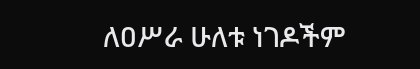ለዐሥራ ሁለቱ ነገዶችም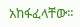አከፋፈላቸው።